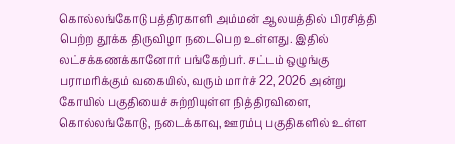கொல்லங்கோடு பத்திரகாளி அம்மன் ஆலயத்தில் பிரசித்தி பெற்ற தூக்க திருவிழா நடைபெற உள்ளது. இதில் லட்சக்கணக்கானோர் பங்கேற்பர். சட்டம் ஒழுங்கு பராமரிக்கும் வகையில், வரும் மார்ச் 22, 2026 அன்று கோயில் பகுதியைச் சுற்றியுள்ள நித்திரவிளை, கொல்லங்கோடு, நடைக்காவு, ஊரம்பு பகுதிகளில் உள்ள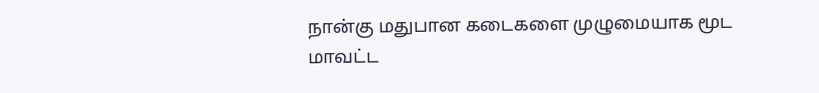நான்கு மதுபான கடைகளை முழுமையாக மூட மாவட்ட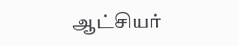ஆட்சியர்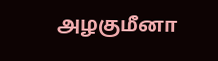அழகுமீனா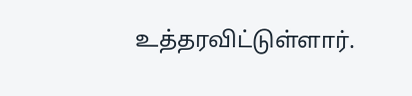உத்தரவிட்டுள்ளார்.